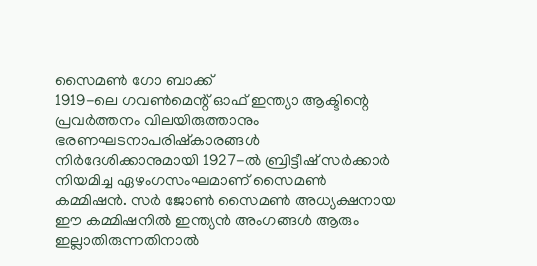സൈമൺ ഗോ ബാക്ക്
1919-ലെ ഗവൺമെന്റ് ഓഫ് ഇന്ത്യാ ആക്ടിന്റെ പ്രവർത്തനം വിലയിരുത്താനും ഭരണഘടനാപരിഷ്കാരങ്ങൾ നിർദേശിക്കാനുമായി 1927-ൽ ബ്രിട്ടീഷ് സർക്കാർ നിയമിച്ച ഏഴംഗസംഘമാണ് സൈമൺ കമ്മിഷൻ. സർ ജോൺ സൈമൺ അധ്യക്ഷനായ ഈ കമ്മിഷനിൽ ഇന്ത്യൻ അംഗങ്ങൾ ആരും ഇല്ലാതിരുന്നതിനാൽ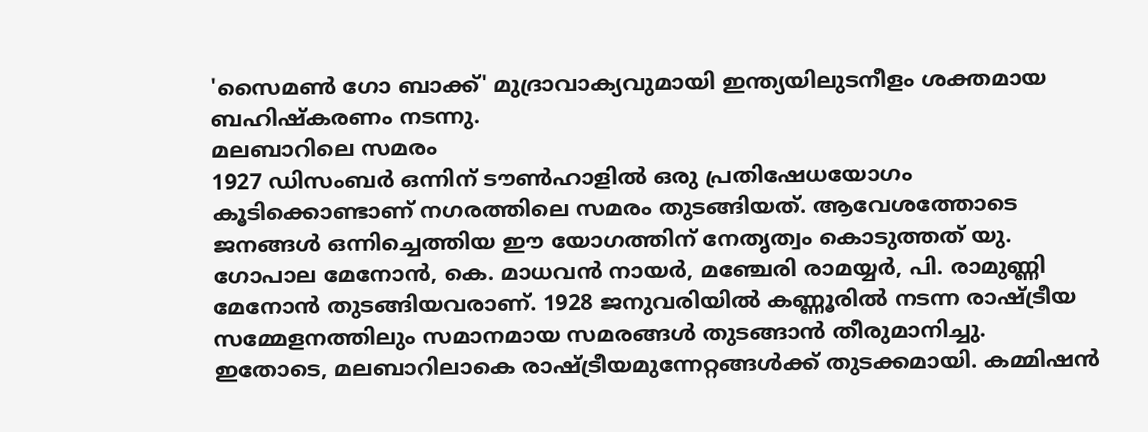'സൈമൺ ഗോ ബാക്ക്' മുദ്രാവാക്യവുമായി ഇന്ത്യയിലുടനീളം ശക്തമായ ബഹിഷ്കരണം നടന്നു.
മലബാറിലെ സമരം
1927 ഡിസംബർ ഒന്നിന് ടൗൺഹാളിൽ ഒരു പ്രതിഷേധയോഗം കൂടിക്കൊണ്ടാണ് നഗരത്തിലെ സമരം തുടങ്ങിയത്. ആവേശത്തോടെ ജനങ്ങൾ ഒന്നിച്ചെത്തിയ ഈ യോഗത്തിന് നേതൃത്വം കൊടുത്തത് യു. ഗോപാല മേനോൻ, കെ. മാധവൻ നായർ, മഞ്ചേരി രാമയ്യർ, പി. രാമുണ്ണി മേനോൻ തുടങ്ങിയവരാണ്. 1928 ജനുവരിയിൽ കണ്ണൂരിൽ നടന്ന രാഷ്ട്രീയ സമ്മേളനത്തിലും സമാനമായ സമരങ്ങൾ തുടങ്ങാൻ തീരുമാനിച്ചു. ഇതോടെ, മലബാറിലാകെ രാഷ്ട്രീയമുന്നേറ്റങ്ങൾക്ക് തുടക്കമായി. കമ്മിഷൻ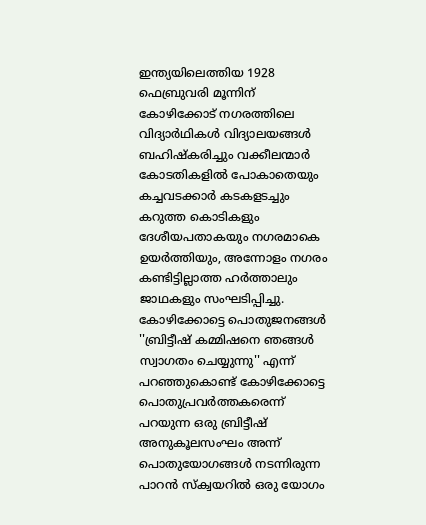ഇന്ത്യയിലെത്തിയ 1928 ഫെബ്രുവരി മൂന്നിന് കോഴിക്കോട് നഗരത്തിലെ വിദ്യാർഥികൾ വിദ്യാലയങ്ങൾ ബഹിഷ്കരിച്ചും വക്കീലന്മാർ കോടതികളിൽ പോകാതെയും കച്ചവടക്കാർ കടകളടച്ചും കറുത്ത കൊടികളും ദേശീയപതാകയും നഗരമാകെ ഉയർത്തിയും, അന്നോളം നഗരം കണ്ടിട്ടില്ലാത്ത ഹർത്താലും ജാഥകളും സംഘടിപ്പിച്ചു.
കോഴിക്കോട്ടെ പൊതുജനങ്ങൾ
''ബ്രിട്ടീഷ് കമ്മിഷനെ ഞങ്ങൾ സ്വാഗതം ചെയ്യുന്നു'' എന്ന് പറഞ്ഞുകൊണ്ട് കോഴിക്കോട്ടെ പൊതുപ്രവർത്തകരെന്ന് പറയുന്ന ഒരു ബ്രിട്ടീഷ് അനുകൂലസംഘം അന്ന് പൊതുയോഗങ്ങൾ നടന്നിരുന്ന പാറൻ സ്ക്വയറിൽ ഒരു യോഗം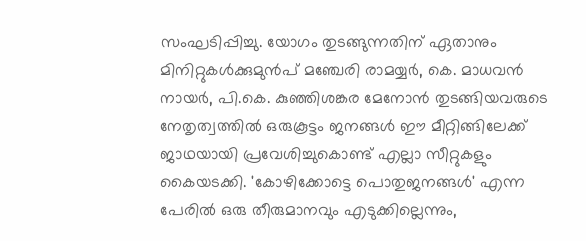സംഘടിപ്പിച്ചു. യോഗം തുടങ്ങുന്നതിന് ഏതാനും മിനിറ്റുകൾക്കുമുൻപ് മഞ്ചേരി രാമയ്യർ, കെ. മാധവൻ നായർ, പി.കെ. കുഞ്ഞിശങ്കര മേനോൻ തുടങ്ങിയവരുടെ നേതൃത്വത്തിൽ ഒരുകൂട്ടം ജനങ്ങൾ ഈ മീറ്റിങ്ങിലേക്ക് ജാഥയായി പ്രവേശിച്ചുകൊണ്ട് എല്ലാ സീറ്റുകളും കൈയടക്കി. 'കോഴിക്കോട്ടെ പൊതുജനങ്ങൾ' എന്ന പേരിൽ ഒരു തീരുമാനവും എടുക്കില്ലെന്നും,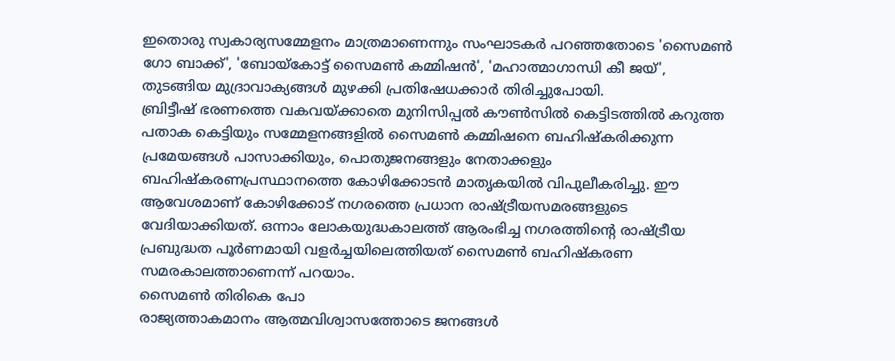ഇതൊരു സ്വകാര്യസമ്മേളനം മാത്രമാണെന്നും സംഘാടകർ പറഞ്ഞതോടെ 'സൈമൺ ഗോ ബാക്ക്', 'ബോയ്കോട്ട് സൈമൺ കമ്മിഷൻ', 'മഹാത്മാഗാന്ധി കീ ജയ്', തുടങ്ങിയ മുദ്രാവാക്യങ്ങൾ മുഴക്കി പ്രതിഷേധക്കാർ തിരിച്ചുപോയി.
ബ്രിട്ടീഷ് ഭരണത്തെ വകവയ്ക്കാതെ മുനിസിപ്പൽ കൗൺസിൽ കെട്ടിടത്തിൽ കറുത്ത പതാക കെട്ടിയും സമ്മേളനങ്ങളിൽ സൈമൺ കമ്മിഷനെ ബഹിഷ്കരിക്കുന്ന പ്രമേയങ്ങൾ പാസാക്കിയും, പൊതുജനങ്ങളും നേതാക്കളും ബഹിഷ്കരണപ്രസ്ഥാനത്തെ കോഴിക്കോടൻ മാതൃകയിൽ വിപുലീകരിച്ചു. ഈ ആവേശമാണ് കോഴിക്കോട് നഗരത്തെ പ്രധാന രാഷ്ട്രീയസമരങ്ങളുടെ വേദിയാക്കിയത്. ഒന്നാം ലോകയുദ്ധകാലത്ത് ആരംഭിച്ച നഗരത്തിന്റെ രാഷ്ട്രീയ പ്രബുദ്ധത പൂർണമായി വളർച്ചയിലെത്തിയത് സൈമൺ ബഹിഷ്കരണ സമരകാലത്താണെന്ന് പറയാം.
സൈമൺ തിരികെ പോ
രാജ്യത്താകമാനം ആത്മവിശ്വാസത്തോടെ ജനങ്ങൾ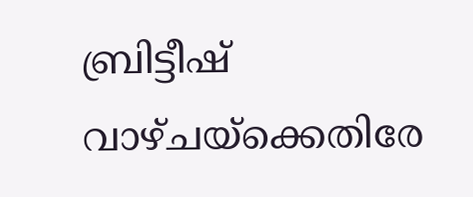ബ്രിട്ടീഷ് വാഴ്ചയ്ക്കെതിരേ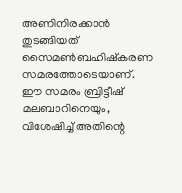അണിനിരക്കാൻ തുടങ്ങിയത് സൈമൺബഹിഷ്കരണ സമരത്തോടെയാണ്. ഈ സമരം ബ്രിട്ടീഷ് മലബാറിനെയും, വിശേഷിച്ച് അതിന്റെ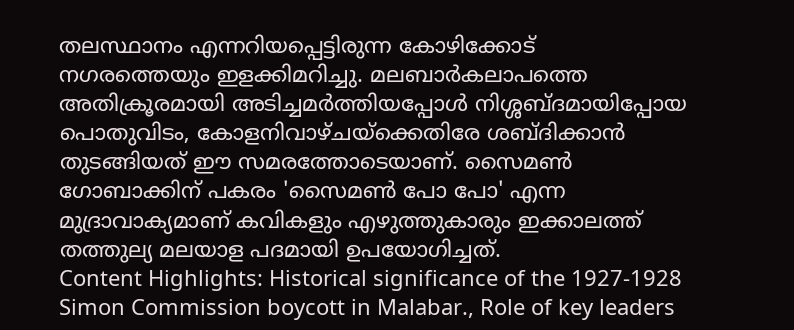തലസ്ഥാനം എന്നറിയപ്പെട്ടിരുന്ന കോഴിക്കോട് നഗരത്തെയും ഇളക്കിമറിച്ചു. മലബാർകലാപത്തെ അതിക്രൂരമായി അടിച്ചമർത്തിയപ്പോൾ നിശ്ശബ്ദമായിപ്പോയ പൊതുവിടം, കോളനിവാഴ്ചയ്ക്കെതിരേ ശബ്ദിക്കാൻ തുടങ്ങിയത് ഈ സമരത്തോടെയാണ്. സൈമൺ ഗോബാക്കിന് പകരം 'സൈമൺ പോ പോ' എന്ന മുദ്രാവാക്യമാണ് കവികളും എഴുത്തുകാരും ഇക്കാലത്ത് തത്തുല്യ മലയാള പദമായി ഉപയോഗിച്ചത്.
Content Highlights: Historical significance of the 1927-1928 Simon Commission boycott in Malabar., Role of key leaders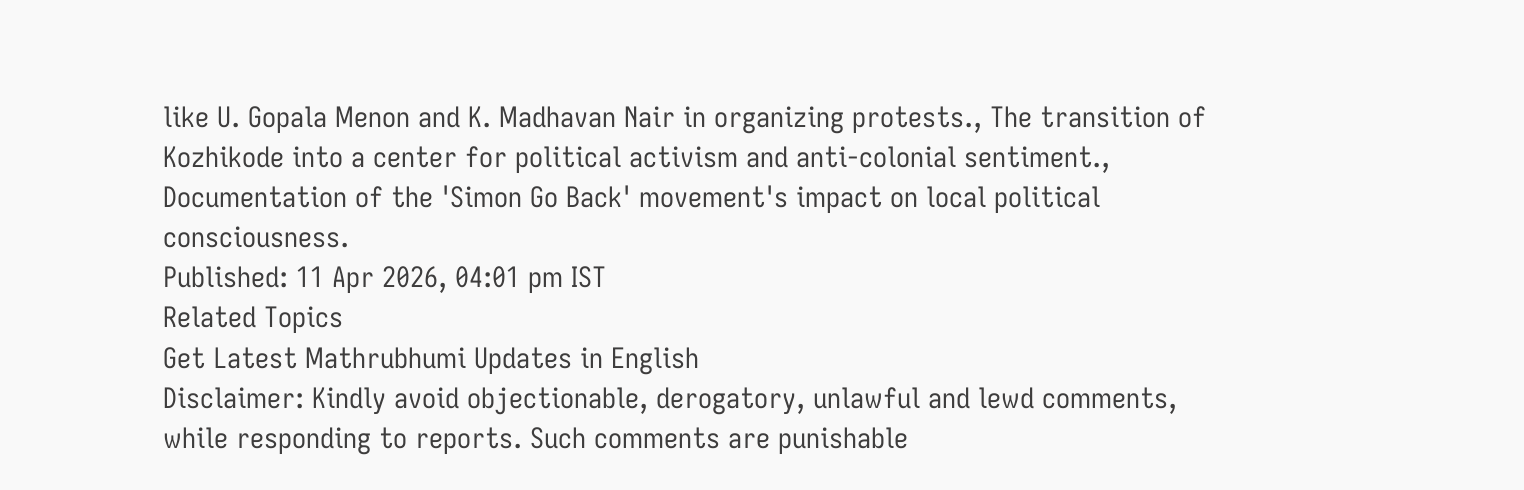like U. Gopala Menon and K. Madhavan Nair in organizing protests., The transition of Kozhikode into a center for political activism and anti-colonial sentiment., Documentation of the 'Simon Go Back' movement's impact on local political consciousness.
Published: 11 Apr 2026, 04:01 pm IST
Related Topics
Get Latest Mathrubhumi Updates in English
Disclaimer: Kindly avoid objectionable, derogatory, unlawful and lewd comments, while responding to reports. Such comments are punishable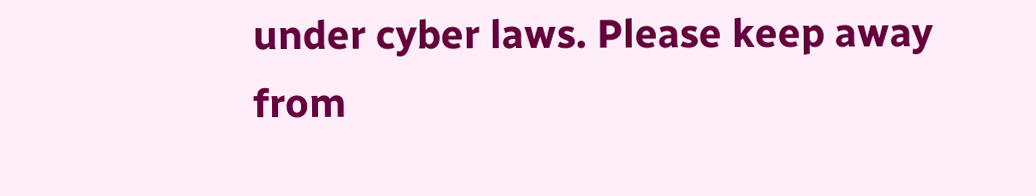under cyber laws. Please keep away from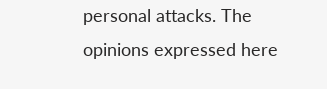personal attacks. The opinions expressed here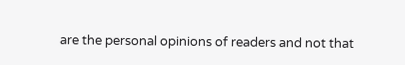are the personal opinions of readers and not that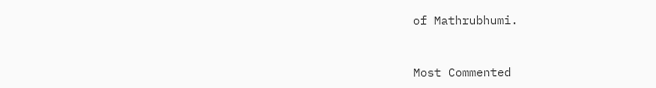of Mathrubhumi.



Most Commented